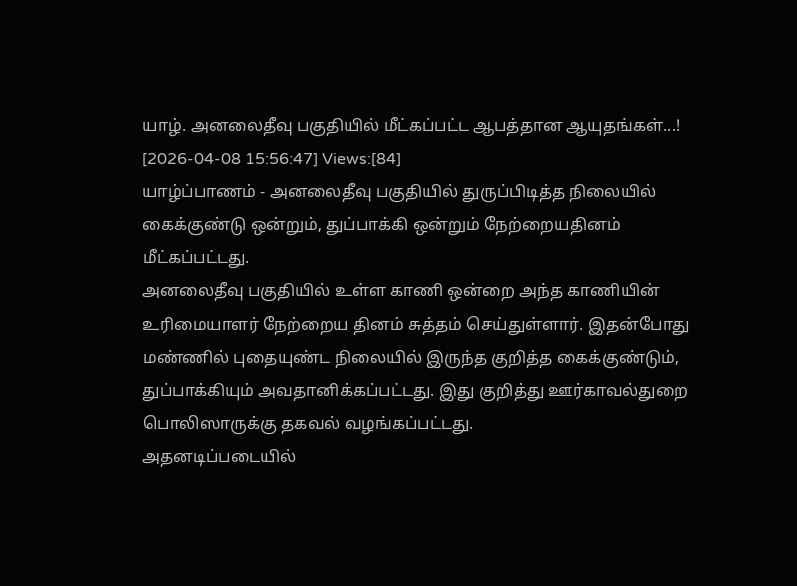யாழ். அனலைதீவு பகுதியில் மீட்கப்பட்ட ஆபத்தான ஆயுதங்கள்...!
[2026-04-08 15:56:47] Views:[84]
யாழ்ப்பாணம் - அனலைதீவு பகுதியில் துருப்பிடித்த நிலையில் கைக்குண்டு ஒன்றும், துப்பாக்கி ஒன்றும் நேற்றையதினம் மீட்கப்பட்டது.
அனலைதீவு பகுதியில் உள்ள காணி ஒன்றை அந்த காணியின் உரிமையாளர் நேற்றைய தினம் சுத்தம் செய்துள்ளார். இதன்போது மண்ணில் புதையுண்ட நிலையில் இருந்த குறித்த கைக்குண்டும், துப்பாக்கியும் அவதானிக்கப்பட்டது. இது குறித்து ஊர்காவல்துறை பொலிஸாருக்கு தகவல் வழங்கப்பட்டது.
அதனடிப்படையில்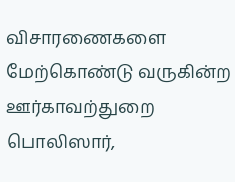விசாரணைகளை மேற்கொண்டு வருகின்ற ஊர்காவற்துறை பொலிஸார்,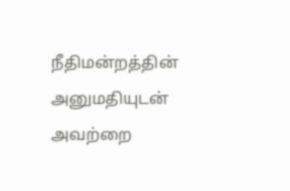நீதிமன்றத்தின் அனுமதியுடன் அவற்றை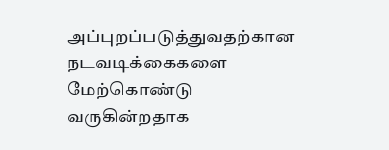அப்புறப்படுத்துவதற்கான நடவடிக்கைகளை மேற்கொண்டு வருகின்றதாக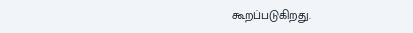கூறப்படுகிறது.